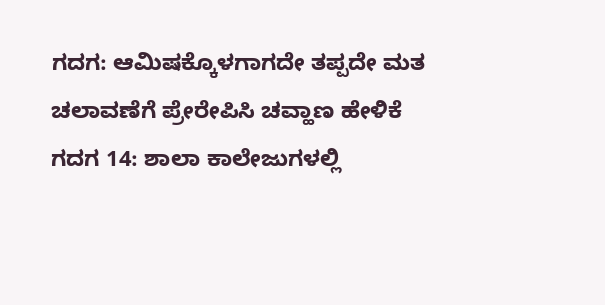ಗದಗ: ಆಮಿಷಕ್ಕೊಳಗಾಗದೇ ತಪ್ಪದೇ ಮತ ಚಲಾವಣೆಗೆ ಪ್ರೇರೇಪಿಸಿ ಚವ್ಹಾಣ ಹೇಳಿಕೆ
ಗದಗ 14: ಶಾಲಾ ಕಾಲೇಜುಗಳಲ್ಲಿ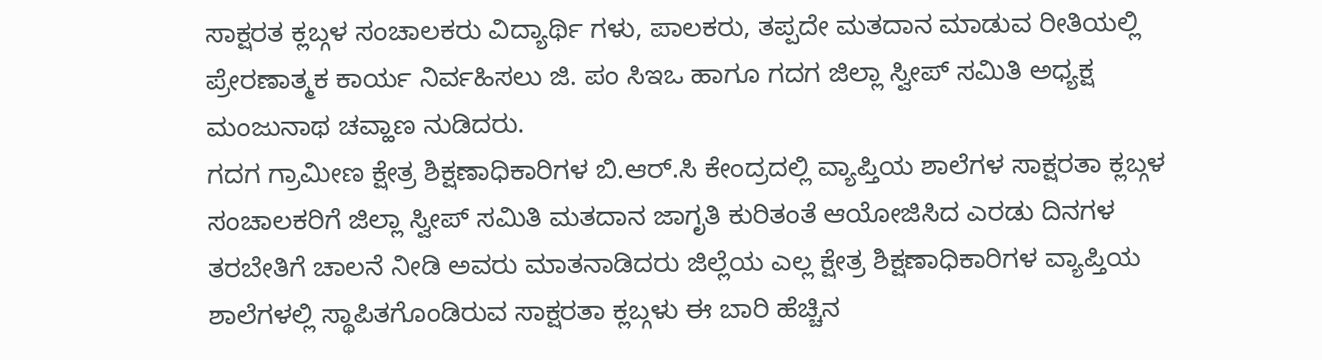ಸಾಕ್ಷರತ ಕ್ಲಬ್ಗಳ ಸಂಚಾಲಕರು ವಿದ್ಯಾರ್ಥಿ ಗಳು, ಪಾಲಕರು, ತಪ್ಪದೇ ಮತದಾನ ಮಾಡುವ ರೀತಿಯಲ್ಲಿ ಪ್ರೇರಣಾತ್ಮಕ ಕಾರ್ಯ ನಿರ್ವಹಿಸಲು ಜಿ. ಪಂ ಸಿಇಒ ಹಾಗೂ ಗದಗ ಜಿಲ್ಲಾ ಸ್ವೀಪ್ ಸಮಿತಿ ಅಧ್ಯಕ್ಷ ಮಂಜುನಾಥ ಚವ್ಹಾಣ ನುಡಿದರು.
ಗದಗ ಗ್ರಾಮೀಣ ಕ್ಷೇತ್ರ ಶಿಕ್ಷಣಾಧಿಕಾರಿಗಳ ಬಿ.ಆರ್.ಸಿ ಕೇಂದ್ರದಲ್ಲಿ ವ್ಯಾಪ್ತಿಯ ಶಾಲೆಗಳ ಸಾಕ್ಷರತಾ ಕ್ಲಬ್ಗಳ ಸಂಚಾಲಕರಿಗೆ ಜಿಲ್ಲಾ ಸ್ವೀಪ್ ಸಮಿತಿ ಮತದಾನ ಜಾಗೃತಿ ಕುರಿತಂತೆ ಆಯೋಜಿಸಿದ ಎರಡು ದಿನಗಳ ತರಬೇತಿಗೆ ಚಾಲನೆ ನೀಡಿ ಅವರು ಮಾತನಾಡಿದರು ಜಿಲ್ಲೆಯ ಎಲ್ಲ ಕ್ಷೇತ್ರ ಶಿಕ್ಷಣಾಧಿಕಾರಿಗಳ ವ್ಯಾಪ್ತಿಯ ಶಾಲೆಗಳಲ್ಲಿ ಸ್ಥಾಪಿತಗೊಂಡಿರುವ ಸಾಕ್ಷರತಾ ಕ್ಲಬ್ಗಳು ಈ ಬಾರಿ ಹೆಚ್ಚಿನ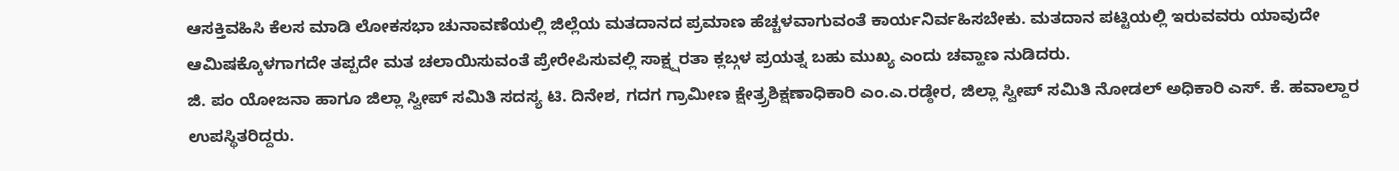ಆಸಕ್ತಿವಹಿಸಿ ಕೆಲಸ ಮಾಡಿ ಲೋಕಸಭಾ ಚುನಾವಣೆಯಲ್ಲಿ ಜಿಲ್ಲೆಯ ಮತದಾನದ ಪ್ರಮಾಣ ಹೆಚ್ಚಳವಾಗುವಂತೆ ಕಾರ್ಯನಿರ್ವಹಿಸಬೇಕು. ಮತದಾನ ಪಟ್ಟಿಯಲ್ಲಿ ಇರುವವರು ಯಾವುದೇ ಆಮಿಷಕ್ಕೊಳಗಾಗದೇ ತಪ್ಪದೇ ಮತ ಚಲಾಯಿಸುವಂತೆ ಪ್ರೇರೇಪಿಸುವಲ್ಲಿ ಸಾಕ್ಷ್ಷರತಾ ಕ್ಲಬ್ಗಳ ಪ್ರಯತ್ನ ಬಹು ಮುಖ್ಯ ಎಂದು ಚವ್ಹಾಣ ನುಡಿದರು.
ಜಿ. ಪಂ ಯೋಜನಾ ಹಾಗೂ ಜಿಲ್ಲಾ ಸ್ವೀಪ್ ಸಮಿತಿ ಸದಸ್ಯ ಟಿ. ದಿನೇಶ, ಗದಗ ಗ್ರಾಮೀಣ ಕ್ಷೇತ್ರ್ರಶಿಕ್ಷಣಾಧಿಕಾರಿ ಎಂ.ಎ.ರಡ್ಠೇರ, ಜಿಲ್ಲಾ ಸ್ವೀಪ್ ಸಮಿತಿ ನೋಡಲ್ ಅಧಿಕಾರಿ ಎಸ್. ಕೆ. ಹವಾಲ್ದಾರ ಉಪಸ್ಥಿತರಿದ್ದರು.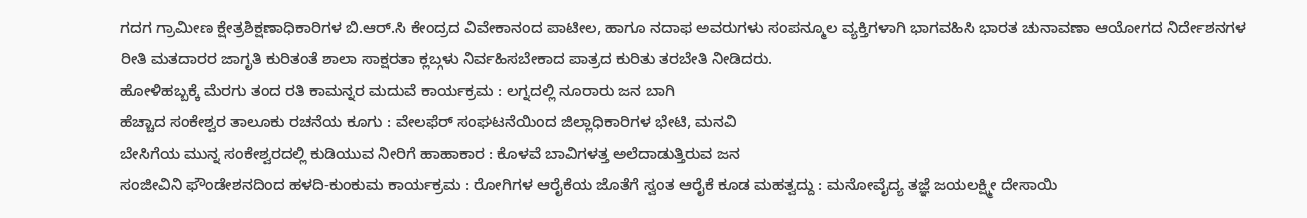ಗದಗ ಗ್ರಾಮೀಣ ಕ್ಷೇತ್ರಶಿಕ್ಷಣಾಧಿಕಾರಿಗಳ ಬಿ.ಆರ್.ಸಿ ಕೇಂದ್ರದ ವಿವೇಕಾನಂದ ಪಾಟೀಲ, ಹಾಗೂ ನದಾಫ ಅವರುಗಳು ಸಂಪನ್ಮೂಲ ವ್ಯಕ್ತಿಗಳಾಗಿ ಭಾಗವಹಿಸಿ ಭಾರತ ಚುನಾವಣಾ ಆಯೋಗದ ನಿರ್ದೇಶನಗಳ ರೀತಿ ಮತದಾರರ ಜಾಗೃತಿ ಕುರಿತಂತೆ ಶಾಲಾ ಸಾಕ್ಷರತಾ ಕ್ಲಬ್ಗಳು ನಿರ್ವಹಿಸಬೇಕಾದ ಪಾತ್ರದ ಕುರಿತು ತರಬೇತಿ ನೀಡಿದರು.
ಹೋಳಿಹಬ್ಬಕ್ಕೆ ಮೆರಗು ತಂದ ರತಿ ಕಾಮನ್ನರ ಮದುವೆ ಕಾರ್ಯಕ್ರಮ : ಲಗ್ನದಲ್ಲಿ ನೂರಾರು ಜನ ಬಾಗಿ
ಹೆಚ್ಚಾದ ಸಂಕೇಶ್ವರ ತಾಲೂಕು ರಚನೆಯ ಕೂಗು : ವೇಲಫೆರ್ ಸಂಘಟನೆಯಿಂದ ಜಿಲ್ಲಾಧಿಕಾರಿಗಳ ಭೇಟಿ, ಮನವಿ
ಬೇಸಿಗೆಯ ಮುನ್ನ ಸಂಕೇಶ್ವರದಲ್ಲಿ ಕುಡಿಯುವ ನೀರಿಗೆ ಹಾಹಾಕಾರ : ಕೊಳವೆ ಬಾವಿಗಳತ್ತ ಅಲೆದಾಡುತ್ತಿರುವ ಜನ
ಸಂಜೀವಿನಿ ಫೌಂಡೇಶನದಿಂದ ಹಳದಿ-ಕುಂಕುಮ ಕಾರ್ಯಕ್ರಮ : ರೋಗಿಗಳ ಆರೈಕೆಯ ಜೊತೆಗೆ ಸ್ವಂತ ಆರೈಕೆ ಕೂಡ ಮಹತ್ವದ್ದು : ಮನೋವೈದ್ಯ ತಜ್ಞೆ ಜಯಲಕ್ಷ್ಮೀ ದೇಸಾಯಿ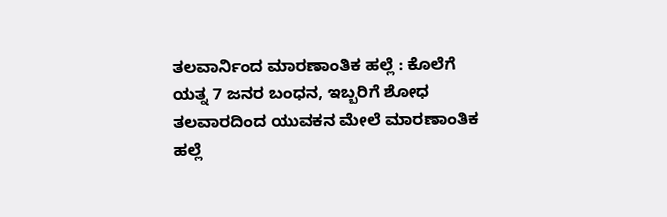ತಲವಾರ್ನಿಂದ ಮಾರಣಾಂತಿಕ ಹಲ್ಲೆ : ಕೊಲೆಗೆ ಯತ್ನ 7 ಜನರ ಬಂಧನ, ಇಬ್ಬರಿಗೆ ಶೋಧ
ತಲವಾರದಿಂದ ಯುವಕನ ಮೇಲೆ ಮಾರಣಾಂತಿಕ ಹಲ್ಲೆ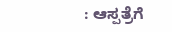: ಆಸ್ಪತ್ರೆಗೆ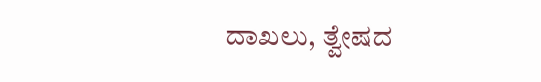ದಾಖಲು, ತ್ವೇಷದ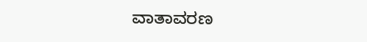ವಾತಾವರಣ